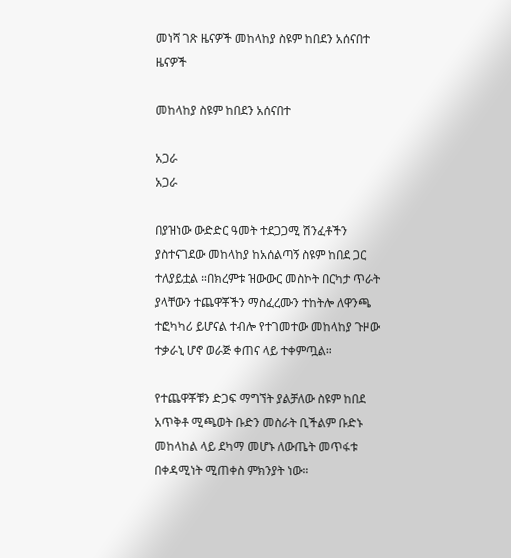መነሻ ገጽ ዜናዎች መከላከያ ስዩም ከበደን አሰናበተ
ዜናዎች

መከላከያ ስዩም ከበደን አሰናበተ

አጋራ
አጋራ

በያዝነው ውድድር ዓመት ተደጋጋሚ ሽንፈቶችን ያስተናገደው መከላከያ ከአሰልጣኝ ስዩም ከበደ ጋር ተለያይቷል ።በክረምቱ ዝውውር መስኮት በርካታ ጥራት ያላቸውን ተጨዋቾችን ማስፈረሙን ተከትሎ ለዋንጫ ተፎካካሪ ይሆናል ተብሎ የተገመተው መከላከያ ጉዞው ተቃራኒ ሆኖ ወራጅ ቀጠና ላይ ተቀምጧል።

የተጨዋቾቹን ድጋፍ ማግኘት ያልቻለው ስዩም ከበደ አጥቅቶ ሚጫወት ቡድን መስራት ቢችልም ቡድኑ መከላከል ላይ ደካማ መሆኑ ለውጤት መጥፋቱ በቀዳሚነት ሚጠቀስ ምክንያት ነው።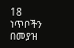18 ነጥቦችን በመያዝ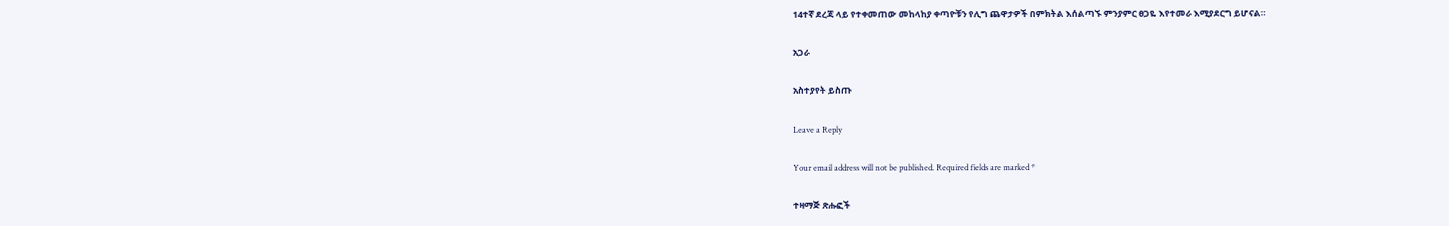14ተኛ ደረጃ ላይ የተቀመጠው መከላከያ ቀጣዮቹን የሊግ ጨዋታዎች በምክትል እሰልጣኙ ምንያምር ፀጋዬ እየተመራ እሚያደርግ ይሆናል።

አጋራ

አስተያየት ይስጡ

Leave a Reply

Your email address will not be published. Required fields are marked *

ተዛማጅ ጽሑፎች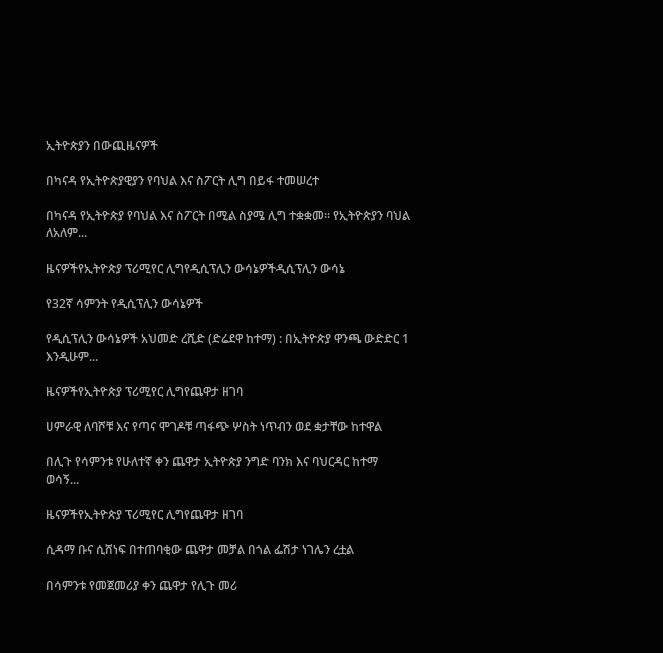ኢትዮጵያን በውጪዜናዎች

በካናዳ የኢትዮጵያዊያን የባህል እና ስፖርት ሊግ በይፋ ተመሠረተ

በካናዳ የኢትዮጵያ የባህል እና ስፖርት በሚል ስያሜ ሊግ ተቋቋመ። የኢትዮጵያን ባህል ለአለም...

ዜናዎችየኢትዮጵያ ፕሪሚየር ሊግየዲሲፕሊን ውሳኔዎችዲሲፕሊን ውሳኔ

የ32ኛ ሳምንት የዲሲፕሊን ውሳኔዎች

የዲሲፕሊን ውሳኔዎች አህመድ ረሺድ (ድሬደዋ ከተማ) : በኢትዮጵያ ዋንጫ ውድድር 1 እንዲሁም...

ዜናዎችየኢትዮጵያ ፕሪሚየር ሊግየጨዋታ ዘገባ

ሀምራዊ ለባሾቹ እና የጣና ሞገዶቹ ጣፋጭ ሦስት ነጥብን ወደ ቋታቸው ከተዋል

በሊጉ የሳምንቱ የሁለተኛ ቀን ጨዋታ ኢትዮጵያ ንግድ ባንክ እና ባህርዳር ከተማ ወሳኝ...

ዜናዎችየኢትዮጵያ ፕሪሚየር ሊግየጨዋታ ዘገባ

ሲዳማ ቡና ሲሸነፍ በተጠባቂው ጨዋታ መቻል በጎል ፌሽታ ነገሌን ረቷል

በሳምንቱ የመጀመሪያ ቀን ጨዋታ የሊጉ መሪ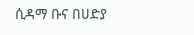ሲዳማ ቡና በሀድያ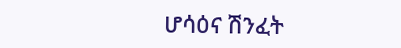ሆሳዕና ሽንፈት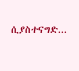ሲያስተናግድ...